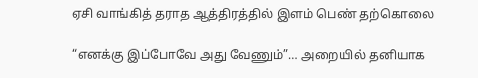ஏசி வாங்கித் தராத ஆத்திரத்தில் இளம் பெண் தற்கொலை

“எனக்கு இப்போவே அது வேணும்”… அறையில் தனியாக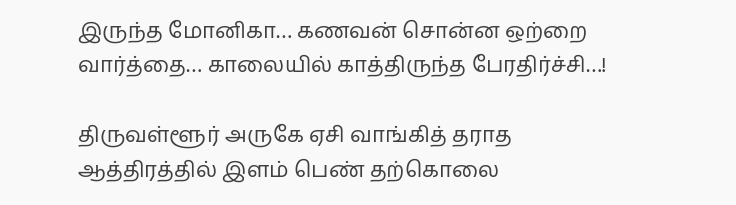இருந்த மோனிகா… கணவன் சொன்ன ஒற்றை வார்த்தை… காலையில் காத்திருந்த பேரதிர்ச்சி…!

திருவள்ளூர் அருகே ஏசி வாங்கித் தராத ஆத்திரத்தில் இளம் பெண் தற்கொலை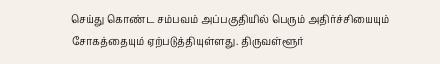செய்து கொண்ட சம்பவம் அப்பகுதியில் பெரும் அதிர்ச்சியையும் சோகத்தையும் ஏற்படுத்தியுள்ளது. திருவள்ளூர்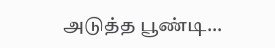அடுத்த பூண்டி…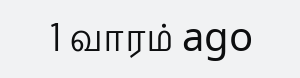1 வாரம் ago